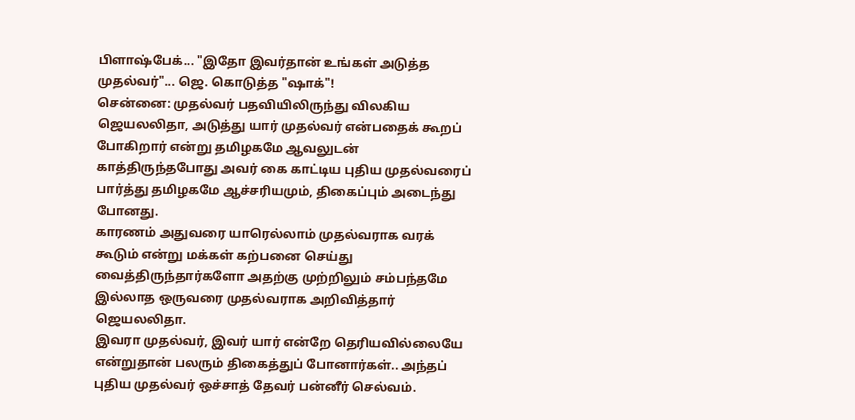பிளாஷ்பேக்... "இதோ இவர்தான் உங்கள் அடுத்த முதல்வர்"... ஜெ. கொடுத்த "ஷாக்"!
சென்னை: முதல்வர் பதவியிலிருந்து விலகிய ஜெயலலிதா, அடுத்து யார் முதல்வர் என்பதைக் கூறப் போகிறார் என்று தமிழகமே ஆவலுடன் காத்திருந்தபோது அவர் கை காட்டிய புதிய முதல்வரைப் பார்த்து தமிழகமே ஆச்சரியமும், திகைப்பும் அடைந்து போனது.
காரணம் அதுவரை யாரெல்லாம் முதல்வராக வரக் கூடும் என்று மக்கள் கற்பனை செய்து வைத்திருந்தார்களோ அதற்கு முற்றிலும் சம்பந்தமே இல்லாத ஒருவரை முதல்வராக அறிவித்தார் ஜெயலலிதா.
இவரா முதல்வர், இவர் யார் என்றே தெரியவில்லையே என்றுதான் பலரும் திகைத்துப் போனார்கள்.. அந்தப் புதிய முதல்வர் ஒச்சாத் தேவர் பன்னீர் செல்வம்.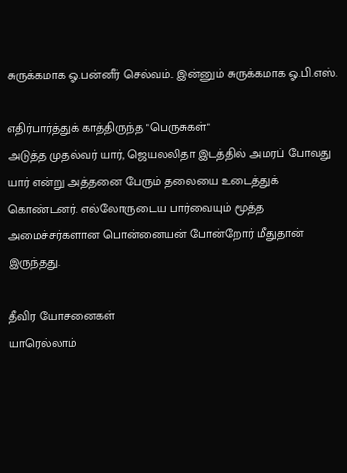சுருக்கமாக ஓ.பன்னீர் செல்வம்.. இன்னும் சுருக்கமாக ஓ.பி.எஸ்.

எதிர்பார்த்துக் காத்திருந்த "பெருசுகள்"
அடுத்த முதல்வர் யார், ஜெயலலிதா இடத்தில் அமரப் போவது யார் என்று அத்தனை பேரும் தலையை உடைத்துக் கொண்டனர். எல்லோருடைய பார்வையும் மூத்த அமைச்சர்களான பொன்னையன் போன்றோர் மீதுதான் இருந்தது.

தீவிர யோசனைகள்
யாரெல்லாம்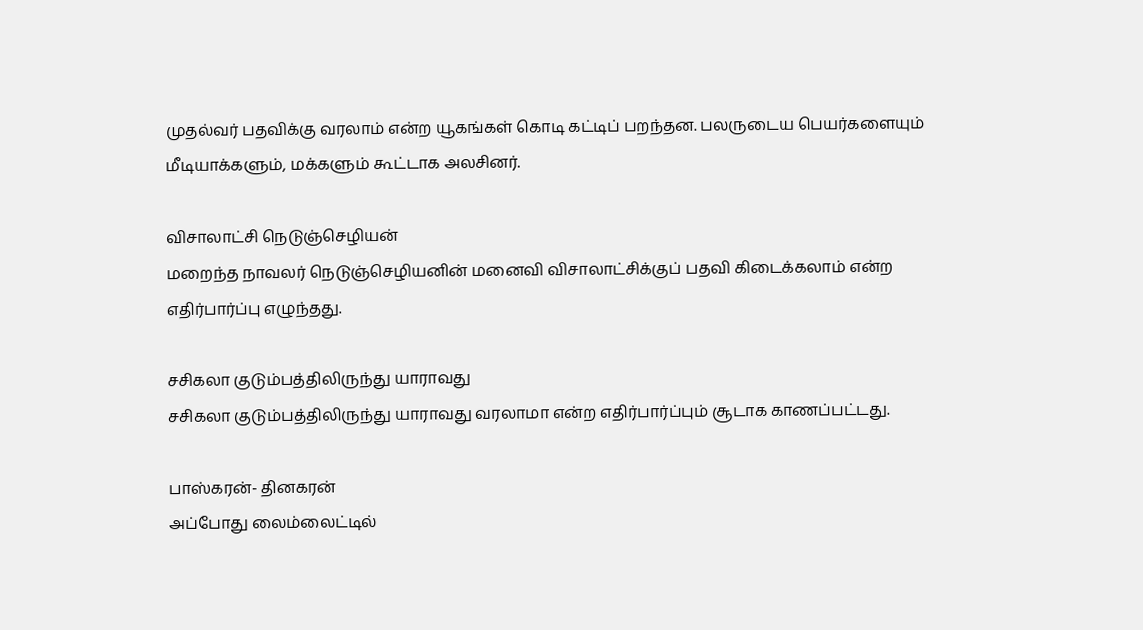முதல்வர் பதவிக்கு வரலாம் என்ற யூகங்கள் கொடி கட்டிப் பறந்தன. பலருடைய பெயர்களையும் மீடியாக்களும், மக்களும் கூட்டாக அலசினர்.

விசாலாட்சி நெடுஞ்செழியன்
மறைந்த நாவலர் நெடுஞ்செழியனின் மனைவி விசாலாட்சிக்குப் பதவி கிடைக்கலாம் என்ற எதிர்பார்ப்பு எழுந்தது.

சசிகலா குடும்பத்திலிருந்து யாராவது
சசிகலா குடும்பத்திலிருந்து யாராவது வரலாமா என்ற எதிர்பார்ப்பும் சூடாக காணப்பட்டது.

பாஸ்கரன்- தினகரன்
அப்போது லைம்லைட்டில்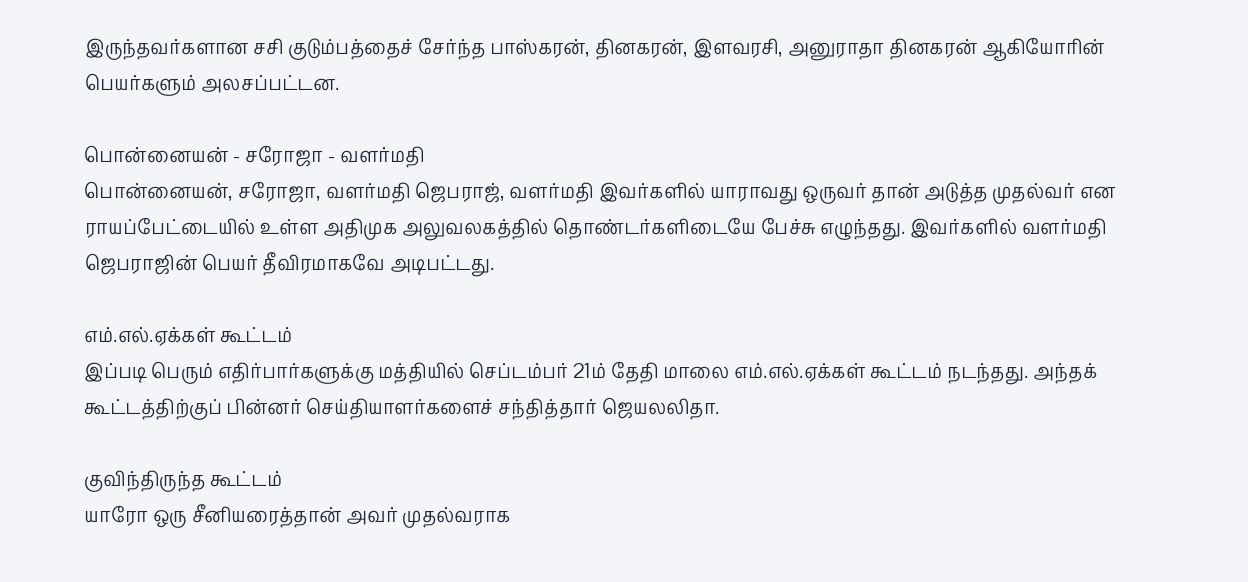இருந்தவர்களான சசி குடும்பத்தைச் சேர்ந்த பாஸ்கரன், தினகரன், இளவரசி, அனுராதா தினகரன் ஆகியோரின் பெயர்களும் அலசப்பட்டன.

பொன்னையன் - சரோஜா - வளர்மதி
பொன்னையன், சரோஜா, வளர்மதி ஜெபராஜ், வளர்மதி இவர்களில் யாராவது ஒருவர் தான் அடுத்த முதல்வர் என ராயப்பேட்டையில் உள்ள அதிமுக அலுவலகத்தில் தொண்டர்களிடையே பேச்சு எழுந்தது. இவர்களில் வளர்மதி ஜெபராஜின் பெயர் தீவிரமாகவே அடிபட்டது.

எம்.எல்.ஏக்கள் கூட்டம்
இப்படி பெரும் எதிர்பார்களுக்கு மத்தியில் செப்டம்பர் 21ம் தேதி மாலை எம்.எல்.ஏக்கள் கூட்டம் நடந்தது. அந்தக் கூட்டத்திற்குப் பின்னர் செய்தியாளர்களைச் சந்தித்தார் ஜெயலலிதா.

குவிந்திருந்த கூட்டம்
யாரோ ஒரு சீனியரைத்தான் அவர் முதல்வராக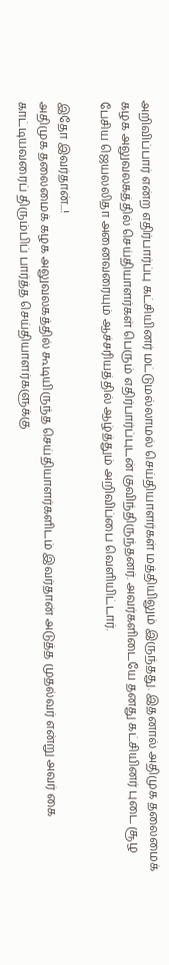அறிவிப்பார் என்ற எதிர்பார்ப்பு கட்சியினர் மட்டுமல்லாமல் செய்தியாளர்கள் மத்தியிலும் இருந்தது. இதனால் அதிமுக தலைமைக் கழக அலுவலகத்தில் செய்தியாளர்கள் பெரும் எதிர்பார்ப்புடன் குவிந்திருந்தனர். அவர்களிடையே தனது கட்சியினர் புடை சூழ பேசிய ஜெயலலிதா அனைவரையும் ஆச்சரியத்தில் ஆழ்த்தும் அறிவிப்பை வெளியிட்டார்.

இதோ இவர்தான்...!
அதிமுக தலைமைக் கழக அலுவலகத்தில் கூடியிருந்த செய்தியாளர்களிடம் இவர்தான் அடுத்த முதல்வர் என்று அவர் கை காட்டியவரைப் திரும்பிப் பார்த்த செய்தியாளர்களுக்கு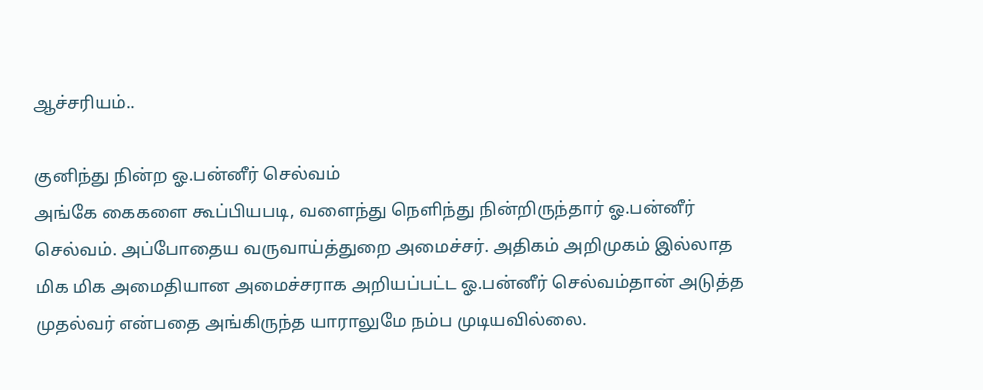ஆச்சரியம்..

குனிந்து நின்ற ஓ.பன்னீர் செல்வம்
அங்கே கைகளை கூப்பியபடி, வளைந்து நெளிந்து நின்றிருந்தார் ஓ.பன்னீர் செல்வம். அப்போதைய வருவாய்த்துறை அமைச்சர். அதிகம் அறிமுகம் இல்லாத மிக மிக அமைதியான அமைச்சராக அறியப்பட்ட ஓ.பன்னீர் செல்வம்தான் அடுத்த முதல்வர் என்பதை அங்கிருந்த யாராலுமே நம்ப முடியவில்லை.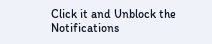Click it and Unblock the Notifications